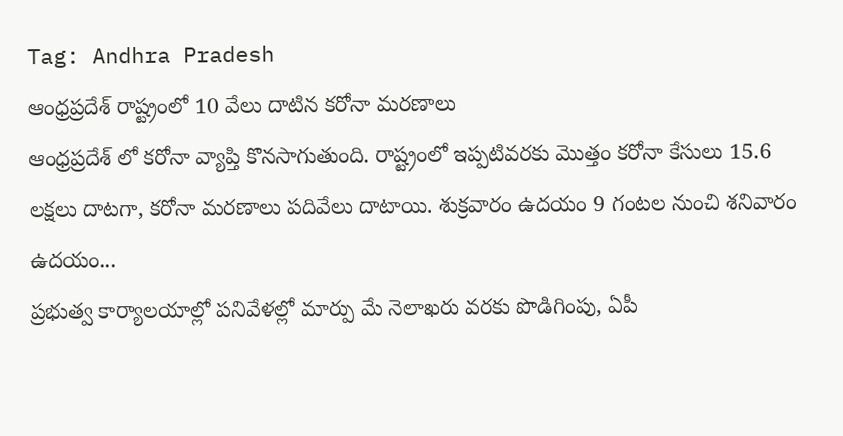Tag: Andhra Pradesh
ఆంధ్రప్రదేశ్ రాష్ట్రంలో 10 వేలు దాటిన కరోనా మరణాలు
ఆంధ్రప్రదేశ్ లో కరోనా వ్యాప్తి కొనసాగుతుంది. రాష్ట్రంలో ఇప్పటివరకు మొత్తం కరోనా కేసులు 15.6 లక్షలు దాటగా, కరోనా మరణాలు పదివేలు దాటాయి. శుక్రవారం ఉదయం 9 గంటల నుంచి శనివారం ఉదయం...
ప్రభుత్వ కార్యాలయాల్లో పనివేళల్లో మార్పు మే నెలాఖరు వరకు పొడిగింపు, ఏపీ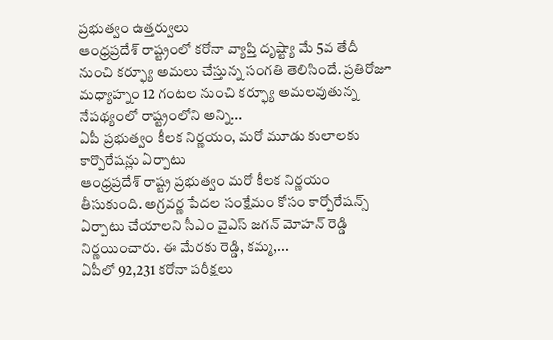ప్రభుత్వం ఉత్తర్వులు
ఆంధ్రప్రదేశ్ రాష్ట్రంలో కరోనా వ్యాప్తి దృష్ట్యా మే 5వ తేదీ నుంచి కర్ఫ్యూ అమలు చేస్తున్న సంగతి తెలిసిందే. ప్రతిరోజూ మధ్యాహ్నం 12 గంటల నుంచి కర్ఫ్యూ అమలవుతున్న నేపథ్యంలో రాష్ట్రంలోని అన్ని...
ఏపీ ప్రభుత్వం కీలక నిర్ణయం, మరో మూడు కులాలకు కార్పొరేషన్లు ఏర్పాటు
ఆంధ్రప్రదేశ్ రాష్ట్ర ప్రభుత్వం మరో కీలక నిర్ణయం తీసుకుంది. అగ్రవర్ణ పేదల సంక్షేమం కోసం కార్పోరేషన్స్ ఏర్పాటు చేయాలని సీఎం వైఎస్ జగన్ మోహన్ రెడ్డి నిర్ణయించారు. ఈ మేరకు రెడ్డి, కమ్మ,...
ఏపీలో 92,231 కరోనా పరీక్షలు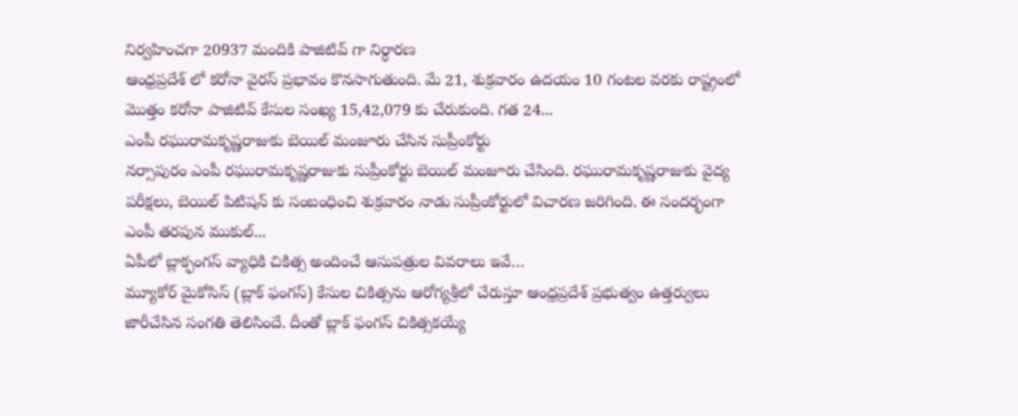నిర్వహించగా 20937 మందికి పాజిటివ్ గా నిర్ధారణ
ఆంధ్రప్రదేశ్ లో కరోనా వైరస్ ప్రభావం కొనసాగుతుంది. మే 21, శుక్రవారం ఉదయం 10 గంటల వరకు రాష్ట్రంలో మొత్తం కరోనా పాజిటివ్ కేసుల సంఖ్య 15,42,079 కు చేరుకుంది. గత 24...
ఎంపీ రఘురామకృష్ణరాజుకు బెయిల్ మంజూరు చేసిన సుప్రీంకోర్టు
నర్సాపురం ఎంపీ రఘురామకృష్ణరాజుకు సుప్రీంకోర్టు బెయిల్ మంజూరు చేసింది. రఘురామకృష్ణరాజుకు వైద్య పరీక్షలు, బెయిల్ పిటిషన్ కు సంబంధించి శుక్రవారం నాడు సుప్రీంకోర్టులో విచారణ జరిగింది. ఈ సందర్భంగా ఎంపీ తరపున ముకుల్...
ఏపీలో బ్లాక్ఫంగస్ వ్యాధికి చికిత్స అందించే ఆసుపత్రుల వివరాలు ఇవే…
మ్యూకోర్ మైకోసిస్ (బ్లాక్ ఫంగస్) కేసుల చికిత్సను ఆరోగ్యశ్రీలో చేరుస్తూ ఆంధ్రప్రదేశ్ ప్రభుత్వం ఉత్తర్వులు జారీచేసిన సంగతి తెలిసిందే. దీంతో బ్లాక్ ఫంగస్ చికిత్సకయ్యే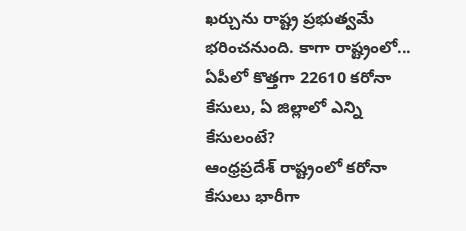ఖర్చును రాష్ట్ర ప్రభుత్వమే భరించనుంది. కాగా రాష్ట్రంలో...
ఏపీలో కొత్తగా 22610 కరోనా కేసులు, ఏ జిల్లాలో ఎన్ని కేసులంటే?
ఆంధ్రప్రదేశ్ రాష్ట్రంలో కరోనా కేసులు భారీగా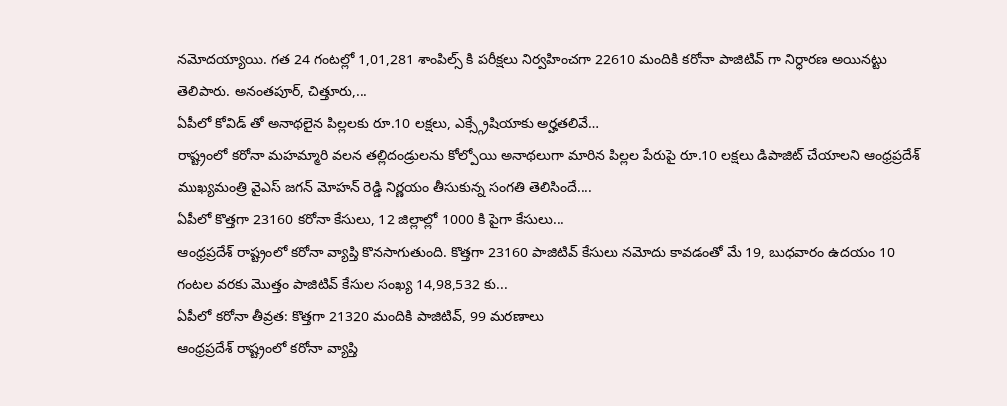నమోదయ్యాయి. గత 24 గంటల్లో 1,01,281 శాంపిల్స్ కి పరీక్షలు నిర్వహించగా 22610 మందికి కరోనా పాజిటివ్ గా నిర్ధారణ అయినట్టు తెలిపారు. అనంతపూర్, చిత్తూరు,...
ఏపీలో కోవిడ్ తో అనాథలైన పిల్లలకు రూ.10 లక్షలు, ఎక్స్గ్రేషియాకు అర్హతలివే…
రాష్ట్రంలో కరోనా మహమ్మారి వలన తల్లిదండ్రులను కోల్పోయి అనాథలుగా మారిన పిల్లల పేరుపై రూ.10 లక్షలు డిపాజిట్ చేయాలని ఆంధ్రప్రదేశ్ ముఖ్యమంత్రి వైఎస్ జగన్ మోహన్ రెడ్డి నిర్ణయం తీసుకున్న సంగతి తెలిసిందే....
ఏపీలో కొత్తగా 23160 కరోనా కేసులు, 12 జిల్లాల్లో 1000 కి పైగా కేసులు...
ఆంధ్రప్రదేశ్ రాష్ట్రంలో కరోనా వ్యాప్తి కొనసాగుతుంది. కొత్తగా 23160 పాజిటివ్ కేసులు నమోదు కావడంతో మే 19, బుధవారం ఉదయం 10 గంటల వరకు మొత్తం పాజిటివ్ కేసుల సంఖ్య 14,98,532 కు...
ఏపీలో కరోనా తీవ్రత: కొత్తగా 21320 మందికి పాజిటివ్, 99 మరణాలు
ఆంధ్రప్రదేశ్ రాష్ట్రంలో కరోనా వ్యాప్తి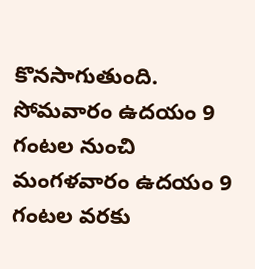కొనసాగుతుంది. సోమవారం ఉదయం 9 గంటల నుంచి మంగళవారం ఉదయం 9 గంటల వరకు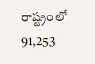రాష్ట్రంలో 91,253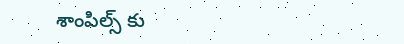శాంపిల్స్ కు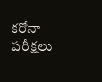కరోనా పరీక్షలు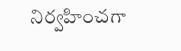నిర్వహించగా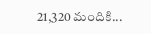21,320 మందికి...